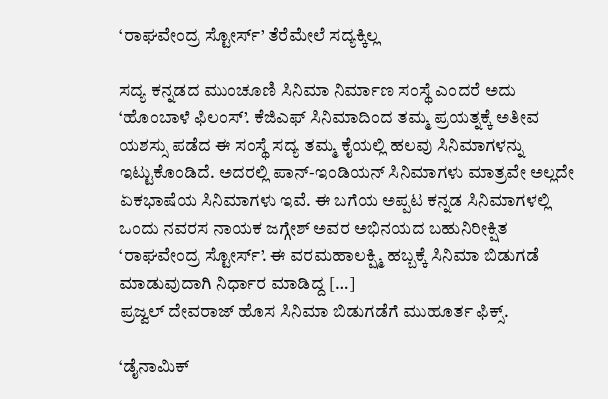‘ರಾಘವೇಂದ್ರ ಸ್ಟೋರ್ಸ್’ ತೆರೆಮೇಲೆ ಸದ್ಯಕ್ಕಿಲ್ಲ

ಸದ್ಯ ಕನ್ನಡದ ಮುಂಚೂಣಿ ಸಿನಿಮಾ ನಿರ್ಮಾಣ ಸಂಸ್ಥೆ ಎಂದರೆ ಅದು ‘ಹೊಂಬಾಳೆ ಫಿಲಂಸ್’. ಕೆಜಿಎಫ್ ಸಿನಿಮಾದಿಂದ ತಮ್ಮ ಪ್ರಯತ್ನಕ್ಕೆ ಅತೀವ ಯಶಸ್ಸು ಪಡೆದ ಈ ಸಂಸ್ಥೆ ಸದ್ಯ ತಮ್ಮ ಕೈಯಲ್ಲಿ ಹಲವು ಸಿನಿಮಾಗಳನ್ನು ಇಟ್ಟುಕೊಂಡಿದೆ. ಅದರಲ್ಲಿ ಪಾನ್-ಇಂಡಿಯನ್ ಸಿನಿಮಾಗಳು ಮಾತ್ರವೇ ಅಲ್ಲದೇ ಏಕಭಾಷೆಯ ಸಿನಿಮಾಗಳು ಇವೆ. ಈ ಬಗೆಯ ಅಪ್ಪಟ ಕನ್ನಡ ಸಿನಿಮಾಗಳಲ್ಲಿ ಒಂದು ನವರಸ ನಾಯಕ ಜಗ್ಗೇಶ್ ಅವರ ಅಭಿನಯದ ಬಹುನಿರೀಕ್ಷಿತ ‘ರಾಘವೇಂದ್ರ ಸ್ಟೋರ್ಸ್’. ಈ ವರಮಹಾಲಕ್ಷ್ಮಿ ಹಬ್ಬಕ್ಕೆ ಸಿನಿಮಾ ಬಿಡುಗಡೆ ಮಾಡುವುದಾಗಿ ನಿರ್ಧಾರ ಮಾಡಿದ್ದ […]
ಪ್ರಜ್ವಲ್ ದೇವರಾಜ್ ಹೊಸ ಸಿನಿಮಾ ಬಿಡುಗಡೆಗೆ ಮುಹೂರ್ತ ಫಿಕ್ಸ್.

‘ಡೈನಾಮಿಕ್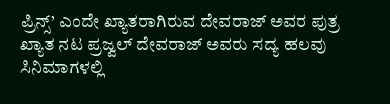ಪ್ರಿನ್ಸ್’ ಎಂದೇ ಖ್ಯಾತರಾಗಿರುವ ದೇವರಾಜ್ ಅವರ ಪುತ್ರ ಖ್ಯಾತ ನಟ ಪ್ರಜ್ವಲ್ ದೇವರಾಜ್ ಅವರು ಸದ್ಯ ಹಲವು ಸಿನಿಮಾಗಳಲ್ಲಿ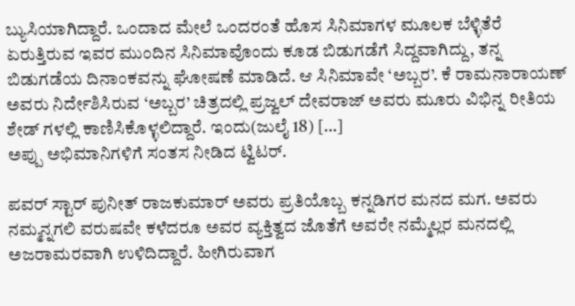ಬ್ಯುಸಿಯಾಗಿದ್ದಾರೆ. ಒಂದಾದ ಮೇಲೆ ಒಂದರಂತೆ ಹೊಸ ಸಿನಿಮಾಗಳ ಮೂಲಕ ಬೆಳ್ಳಿತೆರೆ ಏರುತ್ತಿರುವ ಇವರ ಮುಂದಿನ ಸಿನಿಮಾವೊಂದು ಕೂಡ ಬಿಡುಗಡೆಗೆ ಸಿದ್ದವಾಗಿದ್ದು, ತನ್ನ ಬಿಡುಗಡೆಯ ದಿನಾಂಕವನ್ನು ಘೋಷಣೆ ಮಾಡಿದೆ. ಆ ಸಿನಿಮಾವೇ ‘ಅಬ್ಬರ’. ಕೆ ರಾಮನಾರಾಯಣ್ ಅವರು ನಿರ್ದೇಶಿಸಿರುವ ‘ಅಬ್ಬರ’ ಚಿತ್ರದಲ್ಲಿ ಪ್ರಜ್ವಲ್ ದೇವರಾಜ್ ಅವರು ಮೂರು ವಿಭಿನ್ನ ರೀತಿಯ ಶೇಡ್ ಗಳಲ್ಲಿ ಕಾಣಿಸಿಕೊಳ್ಳಲಿದ್ದಾರೆ. ಇಂದು(ಜುಲೈ 18) […]
ಅಪ್ಪು ಅಭಿಮಾನಿಗಳಿಗೆ ಸಂತಸ ನೀಡಿದ ಟ್ವಿಟರ್.

ಪವರ್ ಸ್ಟಾರ್ ಪುನೀತ್ ರಾಜಕುಮಾರ್ ಅವರು ಪ್ರತಿಯೊಬ್ಬ ಕನ್ನಡಿಗರ ಮನದ ಮಗ. ಅವರು ನಮ್ಮನ್ನಗಲಿ ವರುಷವೇ ಕಳೆದರೂ ಅವರ ವ್ಯಕ್ತಿತ್ವದ ಜೊತೆಗೆ ಅವರೇ ನಮ್ಮೆಲ್ಲರ ಮನದಲ್ಲಿ ಅಜರಾಮರವಾಗಿ ಉಳಿದಿದ್ದಾರೆ. ಹೀಗಿರುವಾಗ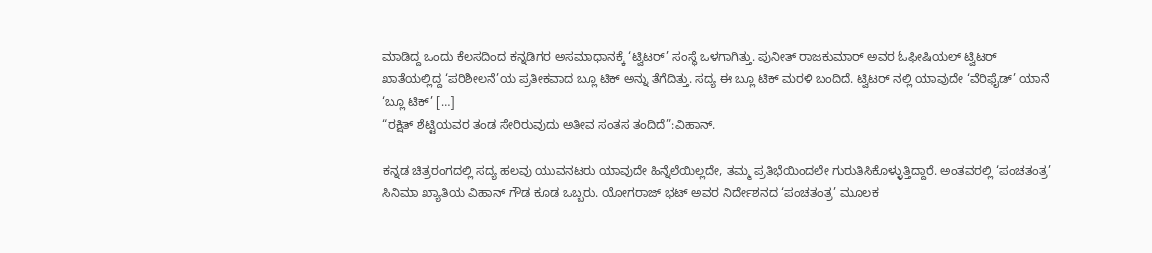ಮಾಡಿದ್ದ ಒಂದು ಕೆಲಸದಿಂದ ಕನ್ನಡಿಗರ ಅಸಮಾಧಾನಕ್ಕೆ ‘ಟ್ವಿಟರ್’ ಸಂಸ್ಥೆ ಒಳಗಾಗಿತ್ತು. ಪುನೀತ್ ರಾಜಕುಮಾರ್ ಅವರ ಓಫೀಷಿಯಲ್ ಟ್ವಿಟರ್ ಖಾತೆಯಲ್ಲಿದ್ದ ‘ಪರಿಶೀಲನೆ’ಯ ಪ್ರತೀಕವಾದ ಬ್ಲೂ ಟಿಕ್ ಅನ್ನು ತೆಗೆದಿತ್ತು. ಸದ್ಯ ಈ ಬ್ಲೂ ಟಿಕ್ ಮರಳಿ ಬಂದಿದೆ. ಟ್ವಿಟರ್ ನಲ್ಲಿ ಯಾವುದೇ ‘ವೆರಿಫೈಡ್’ ಯಾನೆ ‘ಬ್ಲೂ ಟಿಕ್’ […]
“ರಕ್ಷಿತ್ ಶೆಟ್ಟಿಯವರ ತಂಡ ಸೇರಿರುವುದು ಅತೀವ ಸಂತಸ ತಂದಿದೆ”:ವಿಹಾನ್.

ಕನ್ನಡ ಚಿತ್ರರಂಗದಲ್ಲಿ ಸದ್ಯ ಹಲವು ಯುವನಟರು ಯಾವುದೇ ಹಿನ್ನೆಲೆಯಿಲ್ಲದೇ, ತಮ್ಮ ಪ್ರತಿಭೆಯಿಂದಲೇ ಗುರುತಿಸಿಕೊಳ್ಳುತ್ತಿದ್ದಾರೆ. ಅಂತವರಲ್ಲಿ ‘ಪಂಚತಂತ್ರ’ ಸಿನಿಮಾ ಖ್ಯಾತಿಯ ವಿಹಾನ್ ಗೌಡ ಕೂಡ ಒಬ್ಬರು. ಯೋಗರಾಜ್ ಭಟ್ ಅವರ ನಿರ್ದೇಶನದ ‘ಪಂಚತಂತ್ರ’ ಮೂಲಕ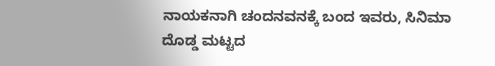ನಾಯಕನಾಗಿ ಚಂದನವನಕ್ಕೆ ಬಂದ ಇವರು, ಸಿನಿಮಾ ದೊಡ್ಡ ಮಟ್ಟದ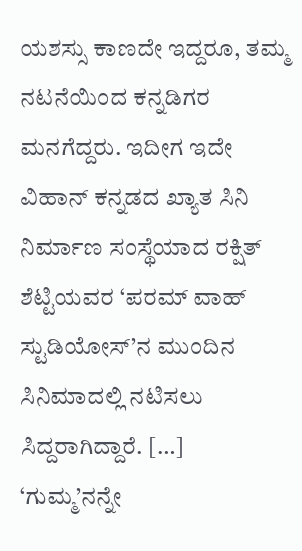ಯಶಸ್ಸು ಕಾಣದೇ ಇದ್ದರೂ, ತಮ್ಮ ನಟನೆಯಿಂದ ಕನ್ನಡಿಗರ ಮನಗೆದ್ದರು. ಇದೀಗ ಇದೇ ವಿಹಾನ್ ಕನ್ನಡದ ಖ್ಯಾತ ಸಿನಿ ನಿರ್ಮಾಣ ಸಂಸ್ಥೆಯಾದ ರಕ್ಷಿತ್ ಶೆಟ್ಟಿಯವರ ‘ಪರಮ್ ವಾಹ್ ಸ್ಟುಡಿಯೋಸ್’ನ ಮುಂದಿನ ಸಿನಿಮಾದಲ್ಲಿ ನಟಿಸಲು ಸಿದ್ದರಾಗಿದ್ದಾರೆ. […]
‘ಗುಮ್ಮ’ನನ್ನೇ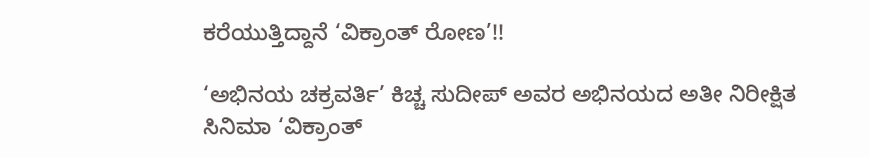ಕರೆಯುತ್ತಿದ್ದಾನೆ ‘ವಿಕ್ರಾಂತ್ ರೋಣ’!!

‘ಅಭಿನಯ ಚಕ್ರವರ್ತಿ’ ಕಿಚ್ಚ ಸುದೀಪ್ ಅವರ ಅಭಿನಯದ ಅತೀ ನಿರೀಕ್ಷಿತ ಸಿನಿಮಾ ‘ವಿಕ್ರಾಂತ್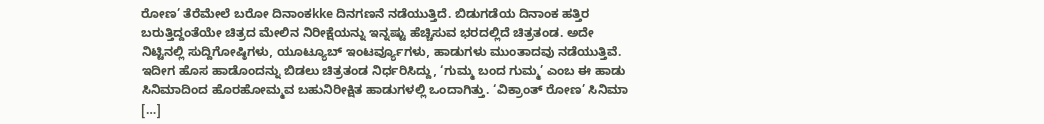ರೋಣ’ ತೆರೆಮೇಲೆ ಬರೋ ದಿನಾಂಕkke ದಿನಗಣನೆ ನಡೆಯುತ್ತಿದೆ. ಬಿಡುಗಡೆಯ ದಿನಾಂಕ ಹತ್ತಿರ ಬರುತ್ತಿದ್ದಂತೆಯೇ ಚಿತ್ರದ ಮೇಲಿನ ನಿರೀಕ್ಷೆಯನ್ನು ಇನ್ನಷ್ಟು ಹೆಚ್ಚಿಸುವ ಭರದಲ್ಲಿದೆ ಚಿತ್ರತಂಡ. ಅದೇ ನಿಟ್ಟಿನಲ್ಲಿ ಸುದ್ದಿಗೋಷ್ಠಿಗಳು, ಯೂಟ್ಯೂಬ್ ಇಂಟರ್ವ್ಯೂಗಳು, ಹಾಡುಗಳು ಮುಂತಾದವು ನಡೆಯುತ್ತಿವೆ. ಇದೀಗ ಹೊಸ ಹಾಡೊಂದನ್ನು ಬಿಡಲು ಚಿತ್ರತಂಡ ನಿರ್ಧರಿಸಿದ್ದು, ‘ಗುಮ್ಮ ಬಂದ ಗುಮ್ಮ’ ಎಂಬ ಈ ಹಾಡು ಸಿನಿಮಾದಿಂದ ಹೊರಹೋಮ್ಮವ ಬಹುನಿರೀಕ್ಷಿತ ಹಾಡುಗಳಲ್ಲಿ ಒಂದಾಗಿತ್ತು. ‘ವಿಕ್ರಾಂತ್ ರೋಣ’ ಸಿನಿಮಾ […]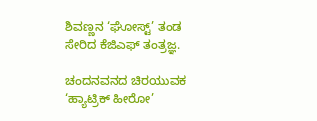ಶಿವಣ್ಣನ ‘ಘೋಸ್ಟ್’ ತಂಡ ಸೇರಿದ ಕೆಜಿಎಫ್ ತಂತ್ರಜ್ಞ.

ಚಂದನವನದ ಚಿರಯುವಕ ‘ಹ್ಯಾಟ್ರಿಕ್ ಹೀರೋ’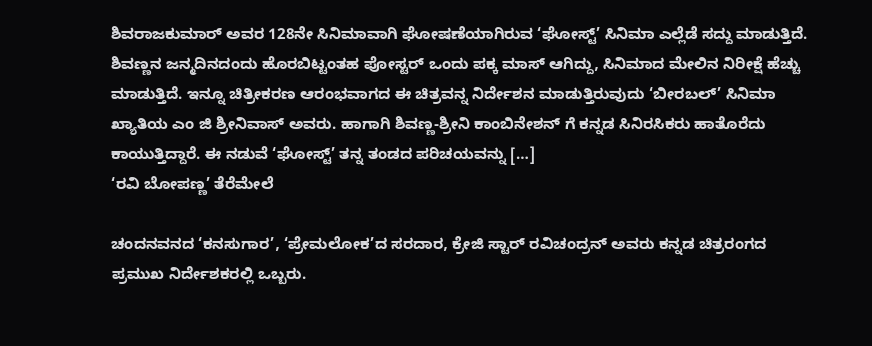ಶಿವರಾಜಕುಮಾರ್ ಅವರ 128ನೇ ಸಿನಿಮಾವಾಗಿ ಘೋಷಣೆಯಾಗಿರುವ ‘ಘೋಸ್ಟ್’ ಸಿನಿಮಾ ಎಲ್ಲೆಡೆ ಸದ್ದು ಮಾಡುತ್ತಿದೆ. ಶಿವಣ್ಣನ ಜನ್ಮದಿನದಂದು ಹೊರಬಿಟ್ಟಂತಹ ಪೋಸ್ಟರ್ ಒಂದು ಪಕ್ಕ ಮಾಸ್ ಆಗಿದ್ದು, ಸಿನಿಮಾದ ಮೇಲಿನ ನಿರೀಕ್ಷೆ ಹೆಚ್ಚು ಮಾಡುತ್ತಿದೆ. ಇನ್ನೂ ಚಿತ್ರೀಕರಣ ಆರಂಭವಾಗದ ಈ ಚಿತ್ರವನ್ನ ನಿರ್ದೇಶನ ಮಾಡುತ್ತಿರುವುದು ‘ಬೀರಬಲ್’ ಸಿನಿಮಾ ಖ್ಯಾತಿಯ ಎಂ ಜಿ ಶ್ರೀನಿವಾಸ್ ಅವರು. ಹಾಗಾಗಿ ಶಿವಣ್ಣ-ಶ್ರೀನಿ ಕಾಂಬಿನೇಶನ್ ಗೆ ಕನ್ನಡ ಸಿನಿರಸಿಕರು ಹಾತೊರೆದು ಕಾಯುತ್ತಿದ್ದಾರೆ. ಈ ನಡುವೆ ‘ಘೋಸ್ಟ್’ ತನ್ನ ತಂಡದ ಪರಿಚಯವನ್ನು […]
‘ರವಿ ಬೋಪಣ್ಣ’ ತೆರೆಮೇಲೆ

ಚಂದನವನದ ‘ಕನಸುಗಾರ’, ‘ಪ್ರೇಮಲೋಕ’ದ ಸರದಾರ, ಕ್ರೇಜಿ ಸ್ಟಾರ್ ರವಿಚಂದ್ರನ್ ಅವರು ಕನ್ನಡ ಚಿತ್ರರಂಗದ ಪ್ರಮುಖ ನಿರ್ದೇಶಕರಲ್ಲಿ ಒಬ್ಬರು.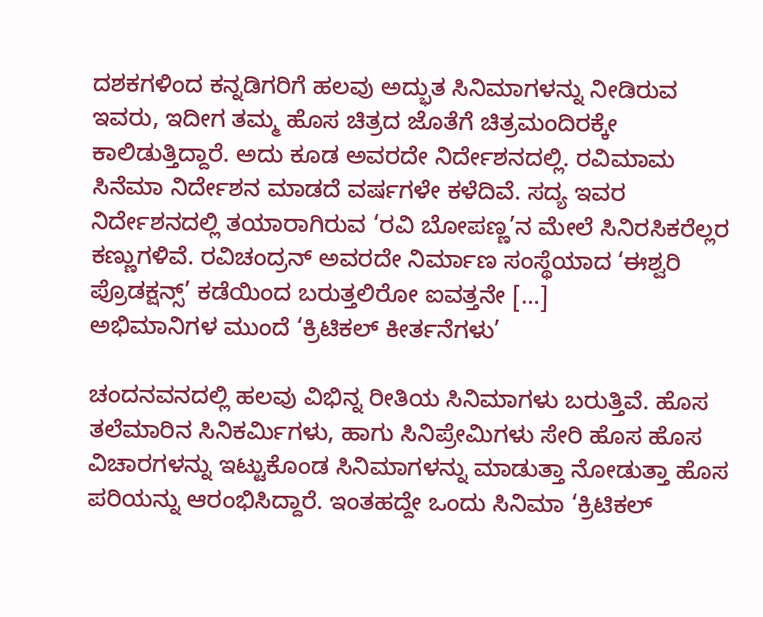ದಶಕಗಳಿಂದ ಕನ್ನಡಿಗರಿಗೆ ಹಲವು ಅದ್ಭುತ ಸಿನಿಮಾಗಳನ್ನು ನೀಡಿರುವ ಇವರು, ಇದೀಗ ತಮ್ಮ ಹೊಸ ಚಿತ್ರದ ಜೊತೆಗೆ ಚಿತ್ರಮಂದಿರಕ್ಕೇ ಕಾಲಿಡುತ್ತಿದ್ದಾರೆ. ಅದು ಕೂಡ ಅವರದೇ ನಿರ್ದೇಶನದಲ್ಲಿ. ರವಿಮಾಮ ಸಿನೆಮಾ ನಿರ್ದೇಶನ ಮಾಡದೆ ವರ್ಷಗಳೇ ಕಳೆದಿವೆ. ಸದ್ಯ ಇವರ ನಿರ್ದೇಶನದಲ್ಲಿ ತಯಾರಾಗಿರುವ ‘ರವಿ ಬೋಪಣ್ಣ’ನ ಮೇಲೆ ಸಿನಿರಸಿಕರೆಲ್ಲರ ಕಣ್ಣುಗಳಿವೆ. ರವಿಚಂದ್ರನ್ ಅವರದೇ ನಿರ್ಮಾಣ ಸಂಸ್ಥೆಯಾದ ‘ಈಶ್ವರಿ ಪ್ರೊಡಕ್ಷನ್ಸ್’ ಕಡೆಯಿಂದ ಬರುತ್ತಲಿರೋ ಐವತ್ತನೇ […]
ಅಭಿಮಾನಿಗಳ ಮುಂದೆ ‘ಕ್ರಿಟಿಕಲ್ ಕೀರ್ತನೆಗಳು’

ಚಂದನವನದಲ್ಲಿ ಹಲವು ವಿಭಿನ್ನ ರೀತಿಯ ಸಿನಿಮಾಗಳು ಬರುತ್ತಿವೆ. ಹೊಸ ತಲೆಮಾರಿನ ಸಿನಿಕರ್ಮಿಗಳು, ಹಾಗು ಸಿನಿಪ್ರೇಮಿಗಳು ಸೇರಿ ಹೊಸ ಹೊಸ ವಿಚಾರಗಳನ್ನು ಇಟ್ಟುಕೊಂಡ ಸಿನಿಮಾಗಳನ್ನು ಮಾಡುತ್ತಾ ನೋಡುತ್ತಾ ಹೊಸ ಪರಿಯನ್ನು ಆರಂಭಿಸಿದ್ದಾರೆ. ಇಂತಹದ್ದೇ ಒಂದು ಸಿನಿಮಾ ‘ಕ್ರಿಟಿಕಲ್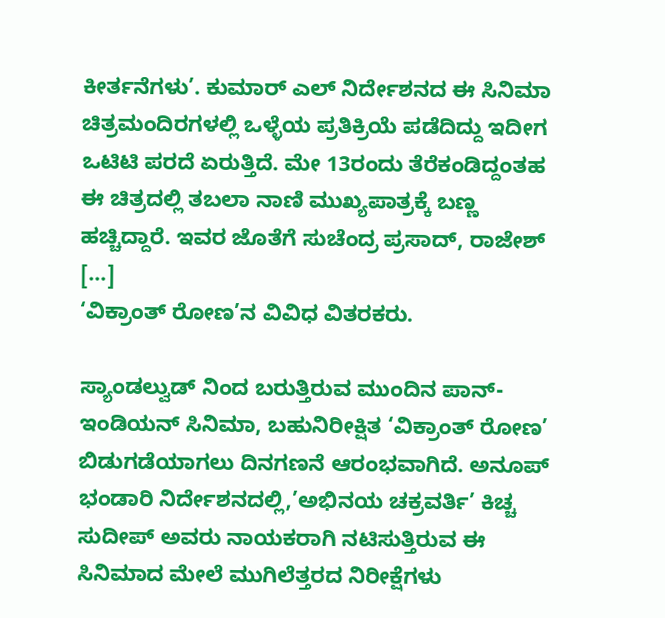ಕೀರ್ತನೆಗಳು’. ಕುಮಾರ್ ಎಲ್ ನಿರ್ದೇಶನದ ಈ ಸಿನಿಮಾ ಚಿತ್ರಮಂದಿರಗಳಲ್ಲಿ ಒಳ್ಳೆಯ ಪ್ರತಿಕ್ರಿಯೆ ಪಡೆದಿದ್ದು ಇದೀಗ ಒಟಿಟಿ ಪರದೆ ಏರುತ್ತಿದೆ. ಮೇ 13ರಂದು ತೆರೆಕಂಡಿದ್ದಂತಹ ಈ ಚಿತ್ರದಲ್ಲಿ ತಬಲಾ ನಾಣಿ ಮುಖ್ಯಪಾತ್ರಕ್ಕೆ ಬಣ್ಣ ಹಚ್ಚಿದ್ದಾರೆ. ಇವರ ಜೊತೆಗೆ ಸುಚೆಂದ್ರ ಪ್ರಸಾದ್, ರಾಜೇಶ್ […]
‘ವಿಕ್ರಾಂತ್ ರೋಣ’ನ ವಿವಿಧ ವಿತರಕರು.

ಸ್ಯಾಂಡಲ್ವುಡ್ ನಿಂದ ಬರುತ್ತಿರುವ ಮುಂದಿನ ಪಾನ್-ಇಂಡಿಯನ್ ಸಿನಿಮಾ, ಬಹುನಿರೀಕ್ಷಿತ ‘ವಿಕ್ರಾಂತ್ ರೋಣ’ ಬಿಡುಗಡೆಯಾಗಲು ದಿನಗಣನೆ ಆರಂಭವಾಗಿದೆ. ಅನೂಪ್ ಭಂಡಾರಿ ನಿರ್ದೇಶನದಲ್ಲಿ,’ಅಭಿನಯ ಚಕ್ರವರ್ತಿ’ ಕಿಚ್ಚ ಸುದೀಪ್ ಅವರು ನಾಯಕರಾಗಿ ನಟಿಸುತ್ತಿರುವ ಈ ಸಿನಿಮಾದ ಮೇಲೆ ಮುಗಿಲೆತ್ತರದ ನಿರೀಕ್ಷೆಗಳು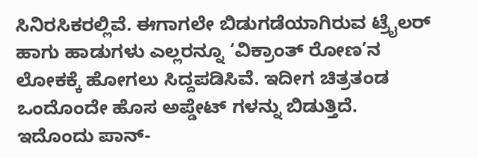ಸಿನಿರಸಿಕರಲ್ಲಿವೆ. ಈಗಾಗಲೇ ಬಿಡುಗಡೆಯಾಗಿರುವ ಟ್ರೈಲರ್ ಹಾಗು ಹಾಡುಗಳು ಎಲ್ಲರನ್ನೂ ‘ವಿಕ್ರಾಂತ್ ರೋಣ’ನ ಲೋಕಕ್ಕೆ ಹೋಗಲು ಸಿದ್ದಪಡಿಸಿವೆ. ಇದೀಗ ಚಿತ್ರತಂಡ ಒಂದೊಂದೇ ಹೊಸ ಅಪ್ಡೇಟ್ ಗಳನ್ನು ಬಿಡುತ್ತಿದೆ. ಇದೊಂದು ಪಾನ್-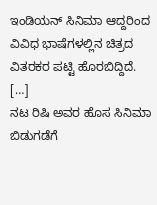ಇಂಡಿಯನ್ ಸಿನಿಮಾ ಆದ್ದರಿಂದ ವಿವಿಧ ಭಾಷೆಗಳಲ್ಲಿನ ಚಿತ್ರದ ವಿತರಕರ ಪಟ್ಟಿ ಹೊರಬಿದ್ದಿದೆ. […]
ನಟ ರಿಷಿ ಅವರ ಹೊಸ ಸಿನಿಮಾ ಬಿಡುಗಡೆಗೆ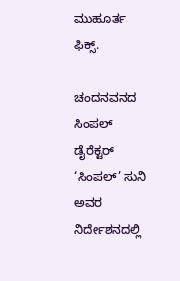ಮುಹೂರ್ತ ಫಿಕ್ಸ್.

ಚಂದನವನದ ಸಿಂಪಲ್ ಡೈರೆಕ್ಟರ್ ‘ಸಿಂಪಲ್’ ಸುನಿ ಅವರ ನಿರ್ದೇಶನದಲ್ಲಿ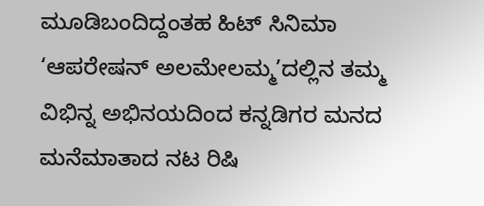ಮೂಡಿಬಂದಿದ್ದಂತಹ ಹಿಟ್ ಸಿನಿಮಾ ‘ಆಪರೇಷನ್ ಅಲಮೇಲಮ್ಮ’ದಲ್ಲಿನ ತಮ್ಮ ವಿಭಿನ್ನ ಅಭಿನಯದಿಂದ ಕನ್ನಡಿಗರ ಮನದ ಮನೆಮಾತಾದ ನಟ ರಿಷಿ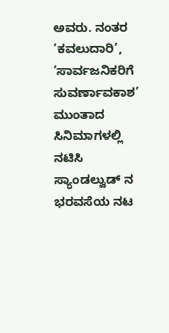ಅವರು. ನಂತರ ‘ಕವಲುದಾರಿ’, ‘ಸಾರ್ವಜನಿಕರಿಗೆ ಸುವರ್ಣಾವಕಾಶ’ ಮುಂತಾದ ಸಿನಿಮಾಗಳಲ್ಲಿ ನಟಿಸಿ ಸ್ಯಾಂಡಲ್ವುಡ್ ನ ಭರವಸೆಯ ನಟ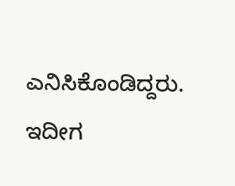ಎನಿಸಿಕೊಂಡಿದ್ದರು. ಇದೀಗ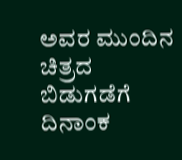ಅವರ ಮುಂದಿನ ಚಿತ್ರದ ಬಿಡುಗಡೆಗೆ ದಿನಾಂಕ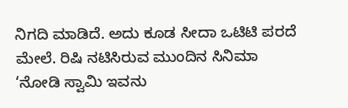ನಿಗದಿ ಮಾಡಿದೆ. ಅದು ಕೂಡ ಸೀದಾ ಒಟಿಟಿ ಪರದೆ ಮೇಲೆ. ರಿಷಿ ನಟಿಸಿರುವ ಮುಂದಿನ ಸಿನಿಮಾ ‘ನೋಡಿ ಸ್ವಾಮಿ ಇವನು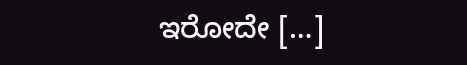ಇರೋದೇ […]